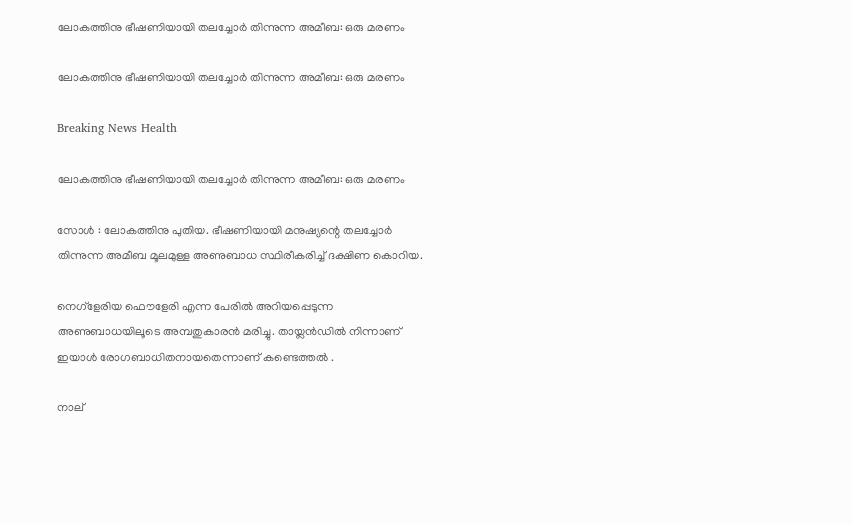ലോകത്തിനു ഭീഷണിയായി തലച്ചോര്‍ തിന്നുന്ന അമീബ: ഒരു മരണം

ലോകത്തിനു ഭീഷണിയായി തലച്ചോര്‍ തിന്നുന്ന അമീബ: ഒരു മരണം

Breaking News Health

ലോകത്തിനു ഭീഷണിയായി തലച്ചോര്‍ തിന്നുന്ന അമീബ: ഒരു മരണം

സോള്‍ ‍: ലോകത്തിനു പുതിയ. ഭീഷണിയായി മനുഷ്യന്റെ തലച്ചോര്‍ തിന്നുന്ന അമീബ മൂലമുള്ള അണുബാധ സ്ഥിരീകരിച്ച് ദക്ഷിണ കൊറിയ.

നെഗ്ളേരിയ ഫൌളേരി എന്ന പേരില്‍ അറിയപ്പെടുന്ന അണുബാധയിലൂടെ അമ്പതുകാരന്‍ മരിച്ചു. തായ്ലന്‍ഡില്‍ നിന്നാണ് ഇയാള്‍ രോഗബാധിതനായതെന്നാണ് കണ്ടെത്തല്‍ ‍.

നാല്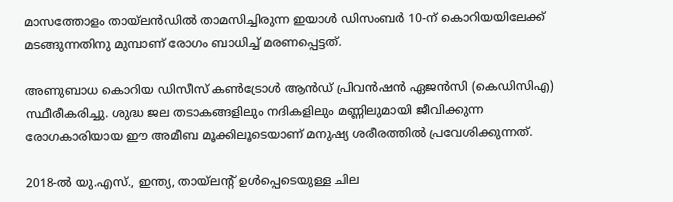മാസത്തോളം തായ്ലന്‍ഡില്‍ താമസിച്ചിരുന്ന ഇയാള്‍ ഡിസംബര്‍ 10-ന് കൊറിയയിലേക്ക് മടങ്ങുന്നതിനു മുമ്പാണ് രോഗം ബാധിച്ച് മരണപ്പെട്ടത്.

അണുബാധ കൊറിയ ഡിസീസ് കണ്‍ട്രോള്‍ ആന്‍ഡ് പ്രിവന്‍ഷന്‍ ഏജന്‍സി (കെഡിസിഎ) സ്ഥീരീകരിച്ചു. ശുദ്ധ ജല തടാകങ്ങളിലും നദികളിലും മണ്ണിലുമായി ജീവിക്കുന്ന രോഗകാരിയായ ഈ അമീബ മൂക്കിലൂടെയാണ് മനുഷ്യ ശരീരത്തില്‍ പ്രവേശിക്കുന്നത്.

2018-ല്‍ യു.എസ്., ഇന്ത്യ, തായ്ലന്റ് ഉള്‍പ്പെടെയുള്ള ചില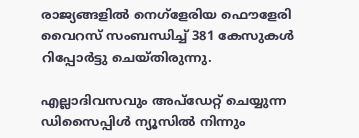രാജ്യങ്ങളില്‍ നെഗ്ളേരിയ ഫൌളേരി വൈറസ് സംബന്ധിച്ച് 381 കേസുകള്‍ റിപ്പോര്‍ട്ടു ചെയ്തിരുന്നു.

എല്ലാദിവസവും അപ്ഡേറ്റ് ചെയ്യുന്ന ഡിസൈപ്പിൾ ന്യൂസിൽ നിന്നും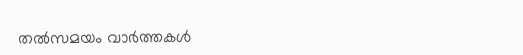തൽസമയം വാർത്തകൾ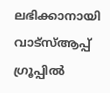ലഭിക്കാനായി വാട്സ്ആപ്പ് ഗ്രൂപ്പിൽ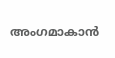അംഗമാകാൻ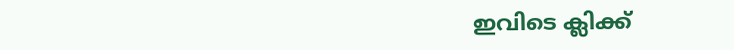ഇവിടെ ക്ലിക്ക്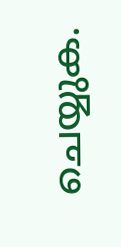ചെയ്യുക.